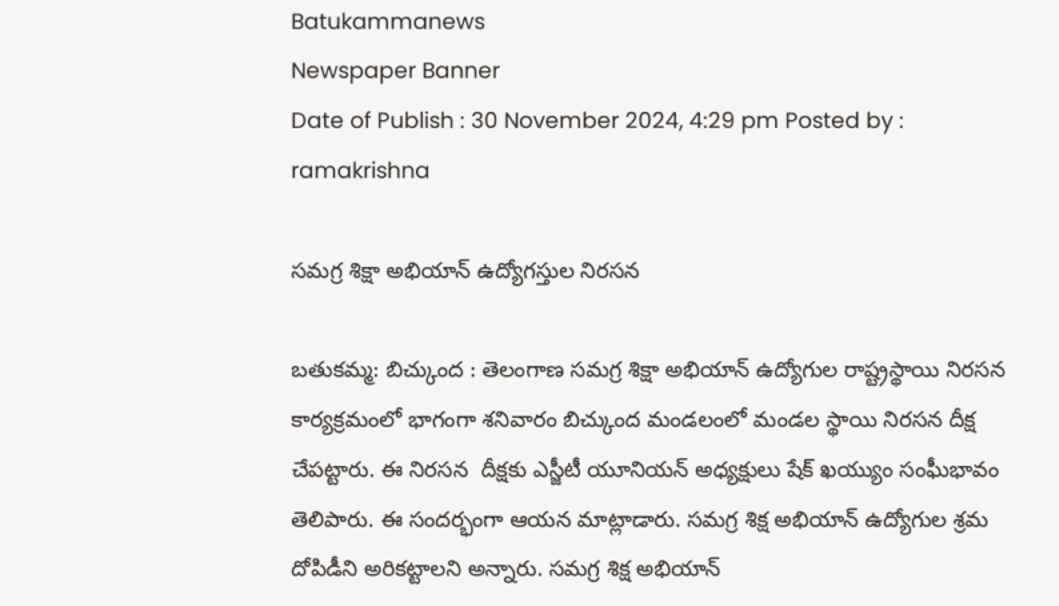Batukammanews
Newspaper Banner
Date of Publish : 30 November 2024, 4:29 pm Posted by : ramakrishna

సమగ్ర శిక్షా అభియాన్ ఉద్యోగస్తుల నిరసన

బతుకమ్మ: బిచ్కుంద : తెలంగాణ సమగ్ర శిక్షా అభియాన్ ఉద్యోగుల రాష్ట్రస్థాయి నిరసన కార్యక్రమంలో భాగంగా శనివారం బిచ్కుంద మండలంలో మండల స్థాయి నిరసన దీక్ష చేపట్టారు. ఈ నిరసన  దీక్షకు ఎస్జీటీ యూనియన్ అధ్యక్షులు షేక్ ఖయ్యుం సంఘీభావం తెలిపారు. ఈ సందర్భంగా ఆయన మాట్లాడారు. సమగ్ర శిక్ష అభియాన్ ఉద్యోగుల శ్రమ దోపిడీని అరికట్టాలని అన్నారు. సమగ్ర శిక్ష అభియాన్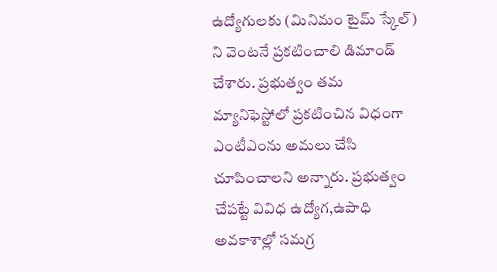ఉద్యోగులకు (మినిమం టైమ్ స్కేల్) ని వెంటనే ప్రకటించాలి డిమాండ్ చేశారు. ప్రభుత్వం తమ మ్యానిఫెస్టోలో ప్రకటించిన విధంగా ఎంటీఎంను అమలు చేసి చూపించాలని అన్నారు. ప్రభుత్వం చేపట్టే వివిధ ఉద్యోగ,ఉపాధి అవకాశాల్లో సమగ్ర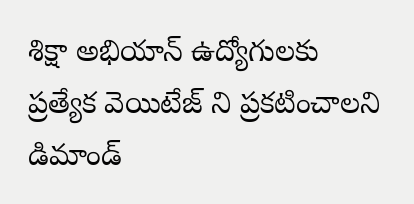శిక్షా అభియాన్ ఉద్యోగులకు ప్రత్యేక వెయిటేజ్ ని ప్రకటించాలని డిమాండ్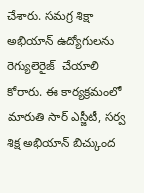చేశారు. సమగ్ర శిక్షా అభియాన్ ఉద్యోగులను రెగ్యులెరైజ్  చేయాలి కోరారు. ఈ కార్యక్రమంలో మారుతి సార్ ఎస్జీటీ, సర్వ శిక్ష అభియాన్ బిచ్కుంద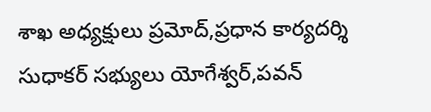శాఖ అధ్యక్షులు ప్రమోద్,ప్రధాన కార్యదర్శి సుధాకర్ సభ్యులు యోగేశ్వర్,పవన్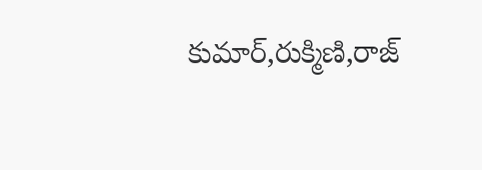కుమార్,రుక్మిణి,రాజ్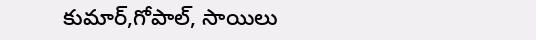కుమార్,గోపాల్, సాయిలు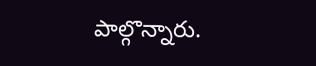పాల్గొన్నారు.